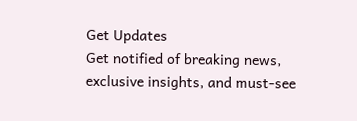Get Updates
Get notified of breaking news, exclusive insights, and must-see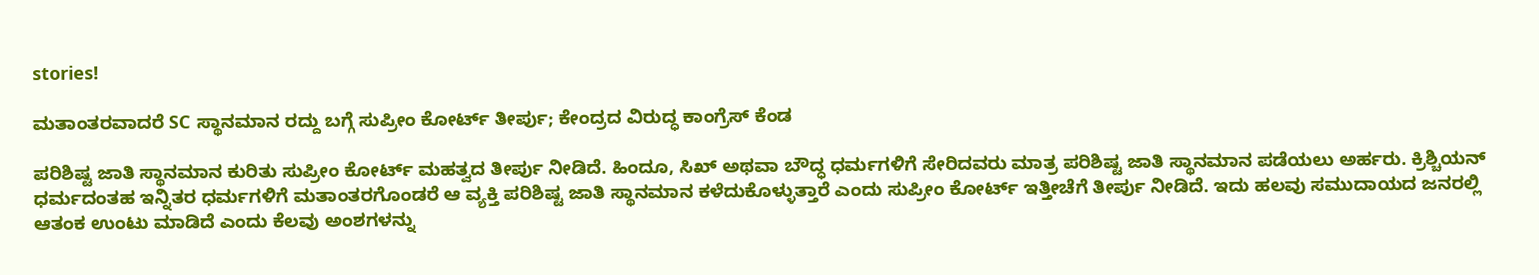stories!

ಮತಾಂತರವಾದರೆ SC ಸ್ಥಾನಮಾನ ರದ್ದು ಬಗ್ಗೆ ಸುಪ್ರೀಂ ಕೋರ್ಟ್ ತೀರ್ಪು; ಕೇಂದ್ರದ ವಿರುದ್ಧ ಕಾಂಗ್ರೆಸ್ ಕೆಂಡ

ಪರಿಶಿಷ್ಟ ಜಾತಿ ಸ್ಥಾನಮಾನ ಕುರಿತು ಸುಪ್ರೀಂ ಕೋರ್ಟ್ ಮಹತ್ವದ ತೀರ್ಪು ನೀಡಿದೆ. ಹಿಂದೂ, ಸಿಖ್ ಅಥವಾ ಬೌದ್ಧ ಧರ್ಮಗಳಿಗೆ ಸೇರಿದವರು ಮಾತ್ರ ಪರಿಶಿಷ್ಟ ಜಾತಿ ಸ್ಥಾನಮಾನ ಪಡೆಯಲು ಅರ್ಹರು. ಕ್ರಿಶ್ಚಿಯನ್ ಧರ್ಮದಂತಹ ಇನ್ನಿತರ ಧರ್ಮಗಳಿಗೆ ಮತಾಂತರಗೊಂಡರೆ ಆ ವ್ಯಕ್ತಿ ಪರಿಶಿಷ್ಟ ಜಾತಿ ಸ್ಥಾನಮಾನ ಕಳೆದುಕೊಳ್ಳುತ್ತಾರೆ ಎಂದು ಸುಪ್ರೀಂ ಕೋರ್ಟ್ ಇತ್ತೀಚೆಗೆ ತೀರ್ಪು ನೀಡಿದೆ. ಇದು ಹಲವು ಸಮುದಾಯದ ಜನರಲ್ಲಿ ಆತಂಕ ಉಂಟು ಮಾಡಿದೆ ಎಂದು ಕೆಲವು ಅಂಶಗಳನ್ನು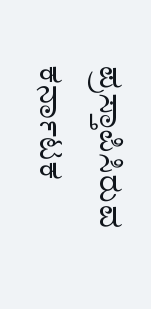ಪ್ರಸ್ತಾಪಿಸಿರುವ ಕರ್ನಾಟಕ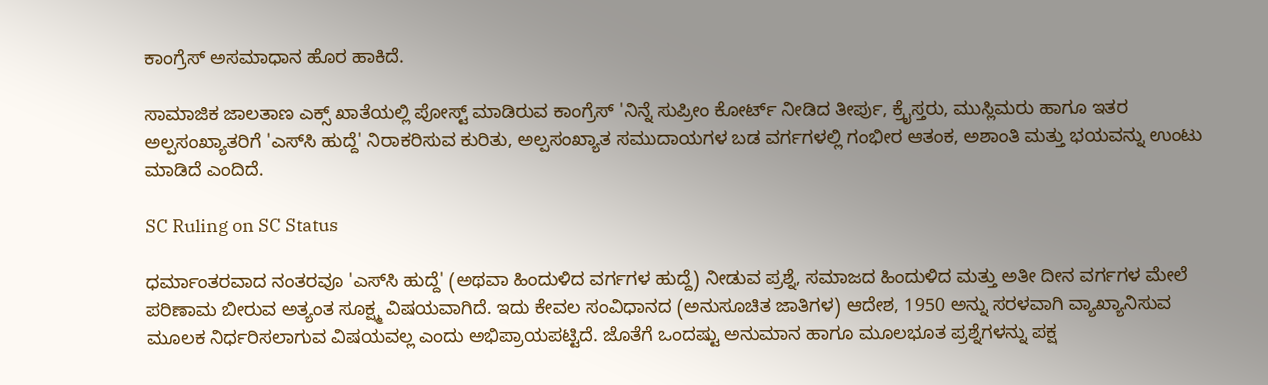ಕಾಂಗ್ರೆಸ್ ಅಸಮಾಧಾನ ಹೊರ ಹಾಕಿದೆ.

ಸಾಮಾಜಿಕ ಜಾಲತಾಣ ಎಕ್ಸ್ ಖಾತೆಯಲ್ಲಿ ಪೋಸ್ಟ್ ಮಾಡಿರುವ ಕಾಂಗ್ರೆಸ್‌ 'ನಿನ್ನೆ ಸುಪ್ರೀಂ ಕೋರ್ಟ್ ನೀಡಿದ ತೀರ್ಪು, ಕ್ರೈಸ್ತರು, ಮುಸ್ಲಿಮರು ಹಾಗೂ ಇತರ ಅಲ್ಪಸಂಖ್ಯಾತರಿಗೆ 'ಎಸ್‌ಸಿ ಹುದ್ದೆ' ನಿರಾಕರಿಸುವ ಕುರಿತು, ಅಲ್ಪಸಂಖ್ಯಾತ ಸಮುದಾಯಗಳ ಬಡ ವರ್ಗಗಳಲ್ಲಿ ಗಂಭೀರ ಆತಂಕ, ಅಶಾಂತಿ ಮತ್ತು ಭಯವನ್ನು ಉಂಟು ಮಾಡಿದೆ ಎಂದಿದೆ.

SC Ruling on SC Status

ಧರ್ಮಾಂತರವಾದ ನಂತರವೂ 'ಎಸ್‌ಸಿ ಹುದ್ದೆ' (ಅಥವಾ ಹಿಂದುಳಿದ ವರ್ಗಗಳ ಹುದ್ದೆ) ನೀಡುವ ಪ್ರಶ್ನೆ, ಸಮಾಜದ ಹಿಂದುಳಿದ ಮತ್ತು ಅತೀ ದೀನ ವರ್ಗಗಳ ಮೇಲೆ ಪರಿಣಾಮ ಬೀರುವ ಅತ್ಯಂತ ಸೂಕ್ಷ್ಮ ವಿಷಯವಾಗಿದೆ. ಇದು ಕೇವಲ ಸಂವಿಧಾನದ (ಅನುಸೂಚಿತ ಜಾತಿಗಳ) ಆದೇಶ, 1950 ಅನ್ನು ಸರಳವಾಗಿ ವ್ಯಾಖ್ಯಾನಿಸುವ ಮೂಲಕ ನಿರ್ಧರಿಸಲಾಗುವ ವಿಷಯವಲ್ಲ ಎಂದು ಅಭಿಪ್ರಾಯಪಟ್ಟಿದೆ. ಜೊತೆಗೆ ಒಂದಷ್ಟು ಅನುಮಾನ ಹಾಗೂ ಮೂಲಭೂತ ಪ್ರಶ್ನೆಗಳನ್ನು ಪಕ್ಷ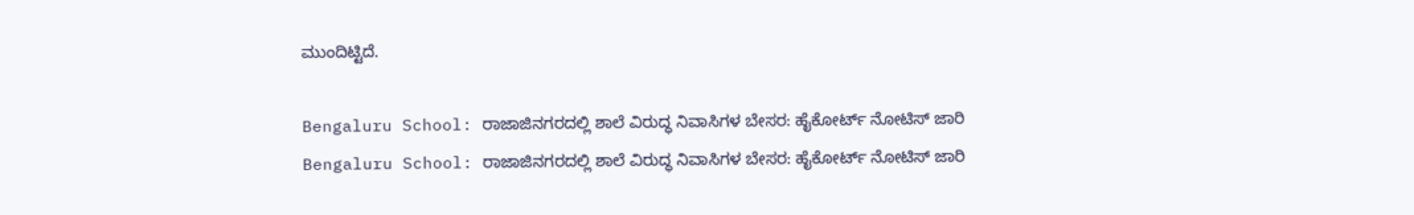ಮುಂದಿಟ್ಟಿದೆ.

Bengaluru School: ರಾಜಾಜಿನಗರದಲ್ಲಿ ಶಾಲೆ ವಿರುದ್ಧ ನಿವಾಸಿಗಳ ಬೇಸರ: ಹೈಕೋರ್ಟ್ ನೋಟಿಸ್ ಜಾರಿ
Bengaluru School: ರಾಜಾಜಿನಗರದಲ್ಲಿ ಶಾಲೆ ವಿರುದ್ಧ ನಿವಾಸಿಗಳ ಬೇಸರ: ಹೈಕೋರ್ಟ್ ನೋಟಿಸ್ ಜಾರಿ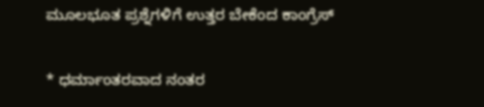ಮೂಲಭೂತ ಪ್ರಶ್ನೆಗಳಿಗೆ ಉತ್ತರ ಬೇಕೆಂದ ಕಾಂಗ್ರೆಸ್

* ಧರ್ಮಾಂತರವಾದ ನಂತರ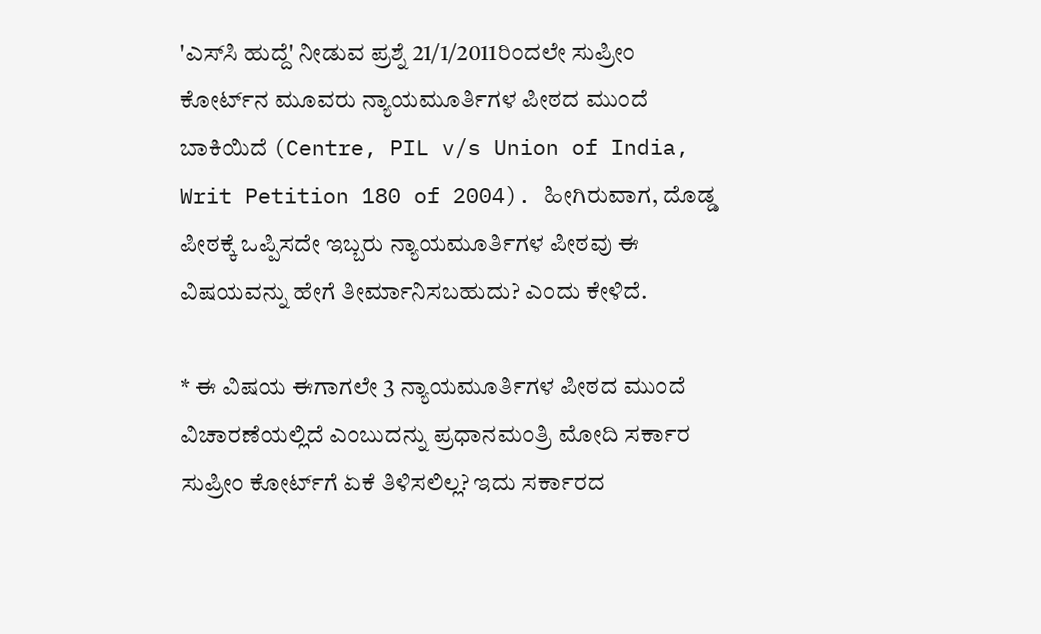'ಎಸ್‌ಸಿ ಹುದ್ದೆ' ನೀಡುವ ಪ್ರಶ್ನೆ 21/1/2011ರಿಂದಲೇ ಸುಪ್ರೀಂ ಕೋರ್ಟ್‌ನ ಮೂವರು ನ್ಯಾಯಮೂರ್ತಿಗಳ ಪೀಠದ ಮುಂದೆ ಬಾಕಿಯಿದೆ (Centre, PIL v/s Union of India, Writ Petition 180 of 2004). ಹೀಗಿರುವಾಗ, ದೊಡ್ಡ ಪೀಠಕ್ಕೆ ಒಪ್ಪಿಸದೇ ಇಬ್ಬರು ನ್ಯಾಯಮೂರ್ತಿಗಳ ಪೀಠವು ಈ ವಿಷಯವನ್ನು ಹೇಗೆ ತೀರ್ಮಾನಿಸಬಹುದು? ಎಂದು ಕೇಳಿದೆ.

* ಈ ವಿಷಯ ಈಗಾಗಲೇ 3 ನ್ಯಾಯಮೂರ್ತಿಗಳ ಪೀಠದ ಮುಂದೆ ವಿಚಾರಣೆಯಲ್ಲಿದೆ ಎಂಬುದನ್ನು ಪ್ರಧಾನಮಂತ್ರಿ ಮೋದಿ ಸರ್ಕಾರ ಸುಪ್ರೀಂ ಕೋರ್ಟ್‌ಗೆ ಏಕೆ ತಿಳಿಸಲಿಲ್ಲ? ಇದು ಸರ್ಕಾರದ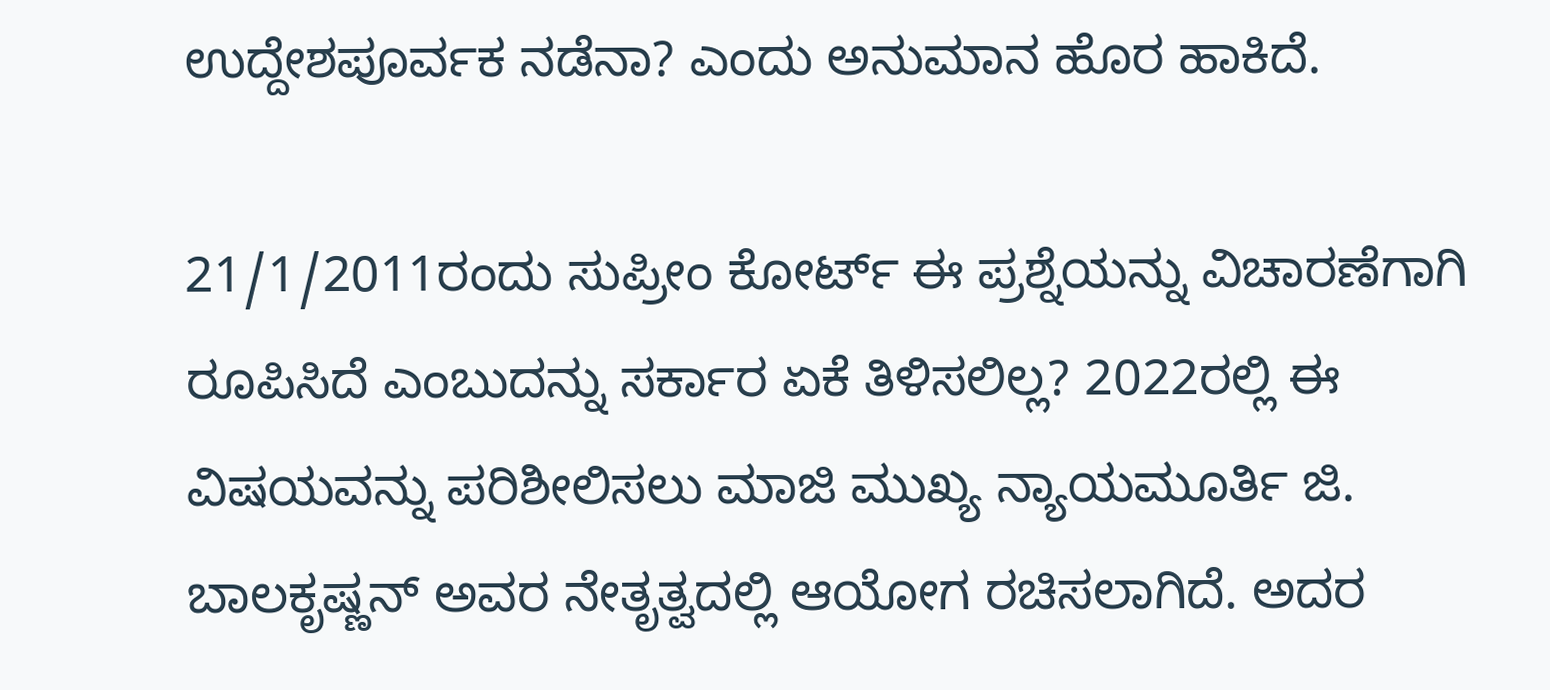ಉದ್ದೇಶಪೂರ್ವಕ ನಡೆನಾ? ಎಂದು ಅನುಮಾನ ಹೊರ ಹಾಕಿದೆ.

21/1/2011ರಂದು ಸುಪ್ರೀಂ ಕೋರ್ಟ್ ಈ ಪ್ರಶ್ನೆಯನ್ನು ವಿಚಾರಣೆಗಾಗಿ ರೂಪಿಸಿದೆ ಎಂಬುದನ್ನು ಸರ್ಕಾರ ಏಕೆ ತಿಳಿಸಲಿಲ್ಲ? 2022ರಲ್ಲಿ ಈ ವಿಷಯವನ್ನು ಪರಿಶೀಲಿಸಲು ಮಾಜಿ ಮುಖ್ಯ ನ್ಯಾಯಮೂರ್ತಿ ಜಿ. ಬಾಲಕೃಷ್ಣನ್ ಅವರ ನೇತೃತ್ವದಲ್ಲಿ ಆಯೋಗ ರಚಿಸಲಾಗಿದೆ. ಅದರ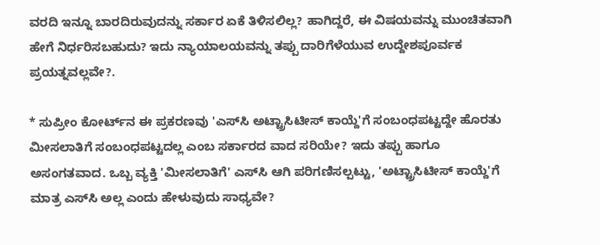ವರದಿ ಇನ್ನೂ ಬಾರದಿರುವುದನ್ನು ಸರ್ಕಾರ ಏಕೆ ತಿಳಿಸಲಿಲ್ಲ? ಹಾಗಿದ್ದರೆ, ಈ ವಿಷಯವನ್ನು ಮುಂಚಿತವಾಗಿ ಹೇಗೆ ನಿರ್ಧರಿಸಬಹುದು? ಇದು ನ್ಯಾಯಾಲಯವನ್ನು ತಪ್ಪು ದಾರಿಗೆಳೆಯುವ ಉದ್ದೇಶಪೂರ್ವಕ ಪ್ರಯತ್ನವಲ್ಲವೇ?.

* ಸುಪ್ರೀಂ ಕೋರ್ಟ್‌ನ ಈ ಪ್ರಕರಣವು 'ಎಸ್‌ಸಿ ಅಟ್ಟ್ರಾಸಿಟೀಸ್ ಕಾಯ್ದೆ'ಗೆ ಸಂಬಂಧಪಟ್ಟದ್ದೇ ಹೊರತು ಮೀಸಲಾತಿಗೆ ಸಂಬಂಧಪಟ್ಟದಲ್ಲ ಎಂಬ ಸರ್ಕಾರದ ವಾದ ಸರಿಯೇ? ಇದು ತಪ್ಪು ಹಾಗೂ ಅಸಂಗತವಾದ. ಒಬ್ಬ ವ್ಯಕ್ತಿ 'ಮೀಸಲಾತಿಗೆ' ಎಸ್‌ಸಿ ಆಗಿ ಪರಿಗಣಿಸಲ್ಪಟ್ಟು, 'ಅಟ್ಟ್ರಾಸಿಟೀಸ್ ಕಾಯ್ದೆ'ಗೆ ಮಾತ್ರ ಎಸ್‌ಸಿ ಅಲ್ಲ ಎಂದು ಹೇಳುವುದು ಸಾಧ್ಯವೇ?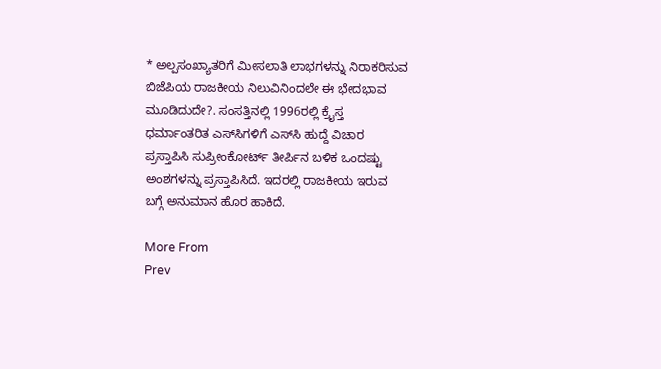* ಅಲ್ಪಸಂಖ್ಯಾತರಿಗೆ ಮೀಸಲಾತಿ ಲಾಭಗಳನ್ನು ನಿರಾಕರಿಸುವ ಬಿಜೆಪಿಯ ರಾಜಕೀಯ ನಿಲುವಿನಿಂದಲೇ ಈ ಭೇದಭಾವ ಮೂಡಿದುದೇ?. ಸಂಸತ್ತಿನಲ್ಲಿ 1996ರಲ್ಲಿ ಕ್ರೈಸ್ತ ಧರ್ಮಾಂತರಿತ ಎಸ್‌ಸಿಗಳಿಗೆ ಎಸ್‌ಸಿ ಹುದ್ದೆ ವಿಚಾರ ಪ್ರಸ್ತಾಪಿಸಿ ಸುಪ್ರೀಂಕೋರ್ಟ್ ತೀರ್ಪಿನ ಬಳಿಕ ಒಂದಷ್ಟು ಅಂಶಗಳನ್ನು ಪ್ರಸ್ತಾಪಿಸಿದೆ. ಇದರಲ್ಲಿ ರಾಜಕೀಯ ಇರುವ ಬಗ್ಗೆ ಅನುಮಾನ ಹೊರ ಹಾಕಿದೆ.

More From
Prev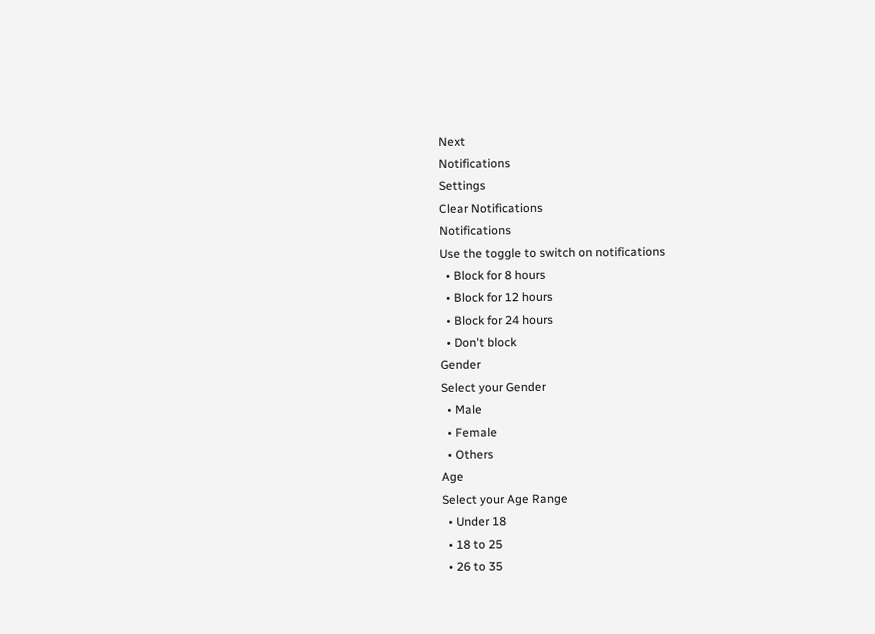Next
Notifications
Settings
Clear Notifications
Notifications
Use the toggle to switch on notifications
  • Block for 8 hours
  • Block for 12 hours
  • Block for 24 hours
  • Don't block
Gender
Select your Gender
  • Male
  • Female
  • Others
Age
Select your Age Range
  • Under 18
  • 18 to 25
  • 26 to 35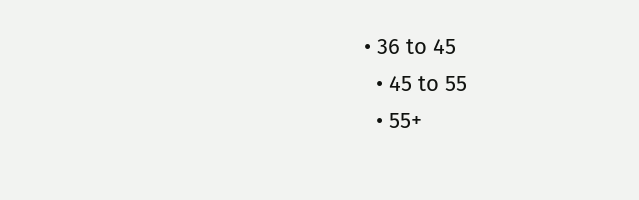• 36 to 45
  • 45 to 55
  • 55+